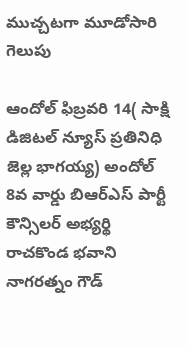ముచ్చటగా మూడోసారి గెలుపు

ఆందోల్ ఫిబ్రవరి 14( సాక్షి డిజిటల్ న్యూస్ ప్రతినిధి జెల్ల భాగయ్య) అందోల్ 8వ వార్డు బిఆర్ఎస్ పార్టీ కౌన్సిలర్ అభ్యర్థి రాచకొండ భవాని నాగరత్నం గౌడ్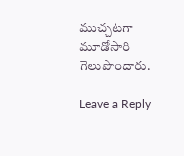ముచ్చటగా మూడోసారి గెలుపొందారు.

Leave a Reply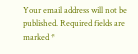Your email address will not be published. Required fields are marked *